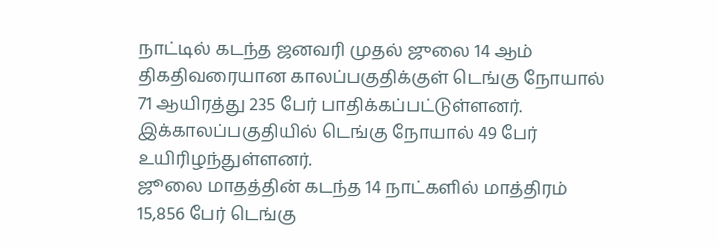நாட்டில் கடந்த ஜனவரி முதல் ஜுலை 14 ஆம் திகதிவரையான காலப்பகுதிக்குள் டெங்கு நோயால் 71 ஆயிரத்து 235 பேர் பாதிக்கப்பட்டுள்ளனர். இக்காலப்பகுதியில் டெங்கு நோயால் 49 பேர் உயிரிழந்துள்ளனர்.
ஜூலை மாதத்தின் கடந்த 14 நாட்களில் மாத்திரம் 15,856 பேர் டெங்கு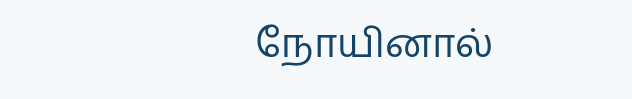நோயினால்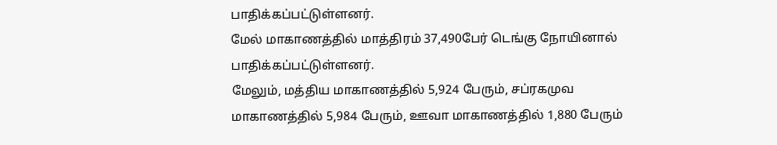பாதிக்கப்பட்டுள்ளனர்.
மேல் மாகாணத்தில் மாத்திரம் 37,490பேர் டெங்கு நோயினால் பாதிக்கப்பட்டுள்ளனர்.
மேலும், மத்திய மாகாணத்தில் 5,924 பேரும், சப்ரகமுவ மாகாணத்தில் 5,984 பேரும், ஊவா மாகாணத்தில் 1,880 பேரும்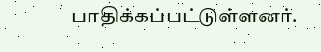பாதிக்கப்பட்டுள்ளனர்.